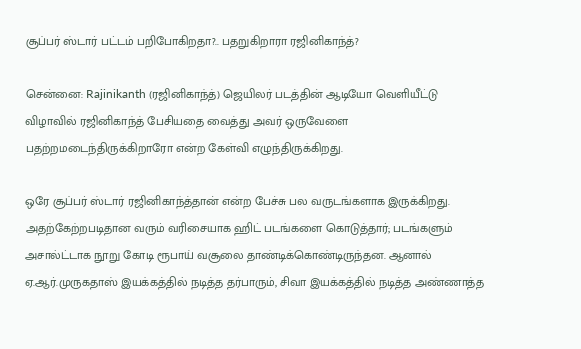சூப்பர் ஸ்டார் பட்டம் பறிபோகிறதா?.. பதறுகிறாரா ரஜினிகாந்த்?

சென்னை: Rajinikanth (ரஜினிகாந்த்) ஜெயிலர் படத்தின் ஆடியோ வெளியீட்டு விழாவில் ரஜினிகாந்த் பேசியதை வைத்து அவர் ஒருவேளை பதற்றமடைந்திருக்கிறாரோ என்ற கேள்வி எழுந்திருக்கிறது.

ஒரே சூப்பர் ஸ்டார் ரஜினிகாந்த்தான் என்ற பேச்சு பல வருடங்களாக இருக்கிறது. அதற்கேற்றபடிதான வரும் வரிசையாக ஹிட் படங்களை கொடுத்தார்; படங்களும் அசால்ட்டாக நூறு கோடி ரூபாய் வசூலை தாண்டிக்கொண்டிருந்தன. ஆனால் ஏ.ஆர்.முருகதாஸ் இயக்கத்தில் நடித்த தர்பாரும், சிவா இயக்கத்தில் நடித்த அண்ணாத்த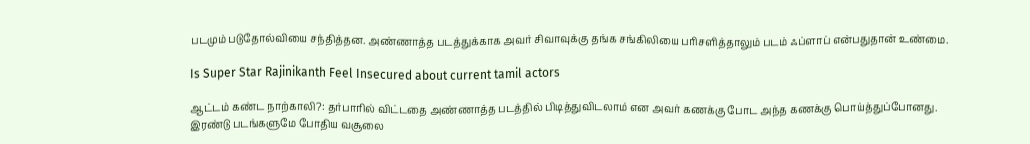படமும் படுதோல்வியை சந்தித்தன. அண்ணாத்த படத்துக்காக அவர் சிவாவுக்கு தங்க சங்கிலியை பரிசளித்தாலும் படம் ஃப்ளாப் என்பதுதான் உண்மை.

Is Super Star Rajinikanth Feel Insecured about current tamil actors

ஆட்டம் கண்ட நாற்காலி?: தர்பாரில் விட்டதை அண்ணாத்த படத்தில் பிடித்துவிடலாம் என அவர் கணக்கு போட அந்த கணக்கு பொய்த்துப்போனது. இரண்டு படங்களுமே போதிய வசூலை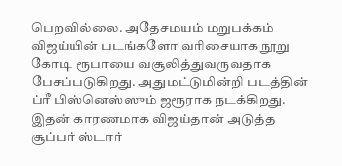பெறவில்லை. அதேசமயம் மறுபக்கம் விஜய்யின் படங்களோ வரிசையாக நூறு கோடி ரூபாயை வசூலித்துவருவதாக பேசப்படுகிறது. அதுமட்டுமின்றி படத்தின் ப்ரீ பிஸ்னெஸ்ஸும் ஜரூராக நடக்கிறது. இதன் காரணமாக விஜய்தான் அடுத்த சூப்பர் ஸ்டார்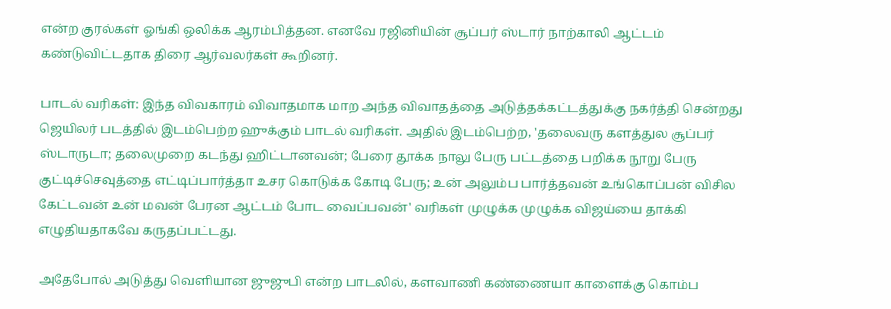என்ற குரல்கள் ஓங்கி ஒலிக்க ஆரம்பித்தன. எனவே ரஜினியின் சூப்பர் ஸ்டார் நாற்காலி ஆட்டம் கண்டுவிட்டதாக திரை ஆர்வலர்கள் கூறினர்.

பாடல் வரிகள்: இந்த விவகாரம் விவாதமாக மாற அந்த விவாதத்தை அடுத்தக்கட்டத்துக்கு நகர்த்தி சென்றது ஜெயிலர் படத்தில் இடம்பெற்ற ஹுக்கும் பாடல் வரிகள். அதில் இடம்பெற்ற, 'தலைவரு களத்துல சூப்பர் ஸ்டாருடா; தலைமுறை கடந்து ஹிட்டானவன்; பேரை தூக்க நாலு பேரு பட்டத்தை பறிக்க நூறு பேரு குட்டிச்செவுத்தை எட்டிப்பார்த்தா உசர கொடுக்க கோடி பேரு; உன் அலும்ப பார்த்தவன் உங்கொப்பன் விசில கேட்டவன் உன் மவன் பேரன ஆட்டம் போட வைப்பவன்' வரிகள் முழுக்க முழுக்க விஜய்யை தாக்கி எழுதியதாகவே கருதப்பட்டது.

அதேபோல் அடுத்து வெளியான ஜுஜுபி என்ற பாடலில், களவாணி கண்ணையா காளைக்கு கொம்ப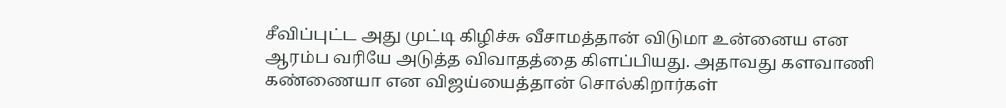சீவிப்புட்ட அது முட்டி கிழிச்சு வீசாமத்தான் விடுமா உன்னைய என ஆரம்ப வரியே அடுத்த விவாதத்தை கிளப்பியது. அதாவது களவாணி கண்ணையா என விஜய்யைத்தான் சொல்கிறார்கள்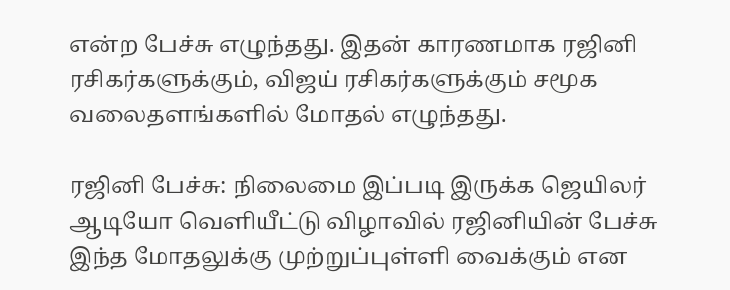என்ற பேச்சு எழுந்தது. இதன் காரணமாக ரஜினி ரசிகர்களுக்கும், விஜய் ரசிகர்களுக்கும் சமூக வலைதளங்களில் மோதல் எழுந்தது.

ரஜினி பேச்சு: நிலைமை இப்படி இருக்க ஜெயிலர் ஆடியோ வெளியீட்டு விழாவில் ரஜினியின் பேச்சு இந்த மோதலுக்கு முற்றுப்புள்ளி வைக்கும் என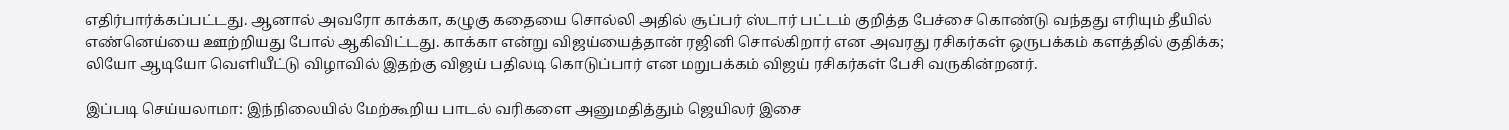எதிர்பார்க்கப்பட்டது. ஆனால் அவரோ காக்கா, கழுகு கதையை சொல்லி அதில் சூப்பர் ஸ்டார் பட்டம் குறித்த பேச்சை கொண்டு வந்தது எரியும் தீயில் எண்னெய்யை ஊற்றியது போல் ஆகிவிட்டது. காக்கா என்று விஜய்யைத்தான் ரஜினி சொல்கிறார் என அவரது ரசிகர்கள் ஒருபக்கம் களத்தில் குதிக்க; லியோ ஆடியோ வெளியீட்டு விழாவில் இதற்கு விஜய் பதிலடி கொடுப்பார் என மறுபக்கம் விஜய் ரசிகர்கள் பேசி வருகின்றனர்.

இப்படி செய்யலாமா: இந்நிலையில் மேற்கூறிய பாடல் வரிகளை அனுமதித்தும் ஜெயிலர் இசை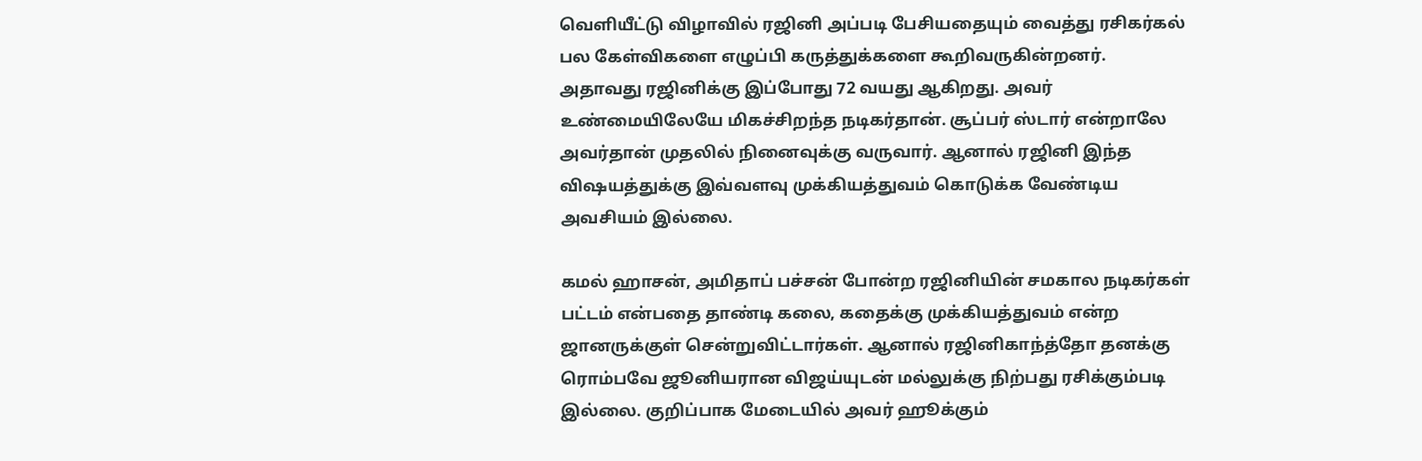வெளியீட்டு விழாவில் ரஜினி அப்படி பேசியதையும் வைத்து ரசிகர்கல் பல கேள்விகளை எழுப்பி கருத்துக்களை கூறிவருகின்றனர். அதாவது ரஜினிக்கு இப்போது 72 வயது ஆகிறது. அவர் உண்மையிலேயே மிகச்சிறந்த நடிகர்தான். சூப்பர் ஸ்டார் என்றாலே அவர்தான் முதலில் நினைவுக்கு வருவார். ஆனால் ரஜினி இந்த விஷயத்துக்கு இவ்வளவு முக்கியத்துவம் கொடுக்க வேண்டிய அவசியம் இல்லை.

கமல் ஹாசன், அமிதாப் பச்சன் போன்ற ரஜினியின் சமகால நடிகர்கள் பட்டம் என்பதை தாண்டி கலை, கதைக்கு முக்கியத்துவம் என்ற ஜானருக்குள் சென்றுவிட்டார்கள். ஆனால் ரஜினிகாந்த்தோ தனக்கு ரொம்பவே ஜூனியரான விஜய்யுடன் மல்லுக்கு நிற்பது ரசிக்கும்படி இல்லை. குறிப்பாக மேடையில் அவர் ஹூக்கும்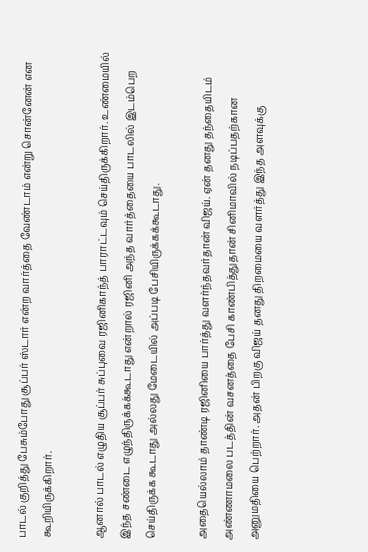பாடல் குறித்து பேசும்போது சூப்பர் ஸ்டார் என்ற வார்த்தை வேண்டாம் என்று சொன்னேன் என கூறியிருக்கிறார்.

ஆனால் பாடல் எழுதிய சூப்பர் சுப்புவை ரஜினிகாந்த் பாராட்டவும் செய்திருக்கிறார். உண்மையில் இந்த சண்டை எழுந்திருக்கக்கூடாது என்றால் ரஜினி அந்த வார்த்தையை பாடலில் இடம்பெற செய்திருக்க கூடாது அல்லது மேடையில் அப்படி பேசியிருக்கக்கூடாது.

அதையெல்லாம் தாண்டி ரஜினியை பார்த்து வளர்ந்தவர்தான் விஜய். ஏன் தனது தந்தையிடம் அண்ணாமலை படத்தின் வசனத்தை பேசி காண்பித்துதான் சினிமாவில் நடிப்பதற்கான அனுமதியை பெற்றார். அதன் பிறகு விஜய் தனது திறமையை வளர்த்து இந்த அளவுக்கு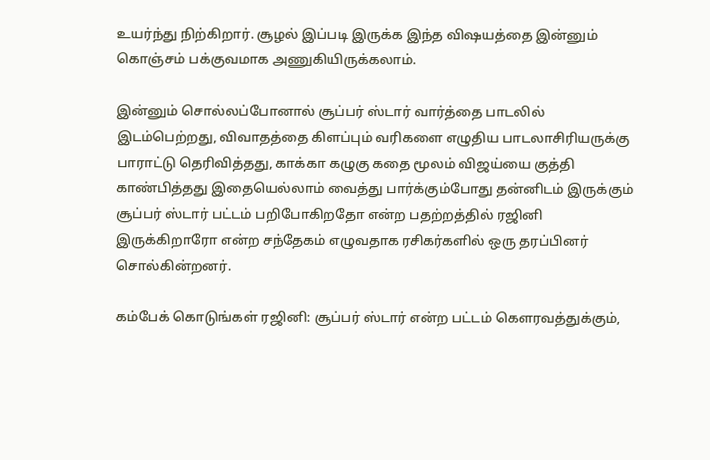உயர்ந்து நிற்கிறார். சூழல் இப்படி இருக்க இந்த விஷயத்தை இன்னும் கொஞ்சம் பக்குவமாக அணுகியிருக்கலாம்.

இன்னும் சொல்லப்போனால் சூப்பர் ஸ்டார் வார்த்தை பாடலில் இடம்பெற்றது, விவாதத்தை கிளப்பும் வரிகளை எழுதிய பாடலாசிரியருக்கு பாராட்டு தெரிவித்தது, காக்கா கழுகு கதை மூலம் விஜய்யை குத்தி காண்பித்தது இதையெல்லாம் வைத்து பார்க்கும்போது தன்னிடம் இருக்கும் சூப்பர் ஸ்டார் பட்டம் பறிபோகிறதோ என்ற பதற்றத்தில் ரஜினி இருக்கிறாரோ என்ற சந்தேகம் எழுவதாக ரசிகர்களில் ஒரு தரப்பினர் சொல்கின்றனர்.

கம்பேக் கொடுங்கள் ரஜினி: சூப்பர் ஸ்டார் என்ற பட்டம் கௌரவத்துக்கும்,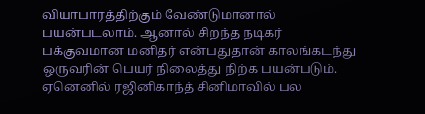வியாபாரத்திற்கும் வேண்டுமானால் பயன்படலாம். ஆனால் சிறந்த நடிகர் பக்குவமான மனிதர் என்பதுதான் காலங்கடந்து ஒருவரின் பெயர் நிலைத்து நிற்க பயன்படும். ஏனெனில் ரஜினிகாந்த் சினிமாவில் பல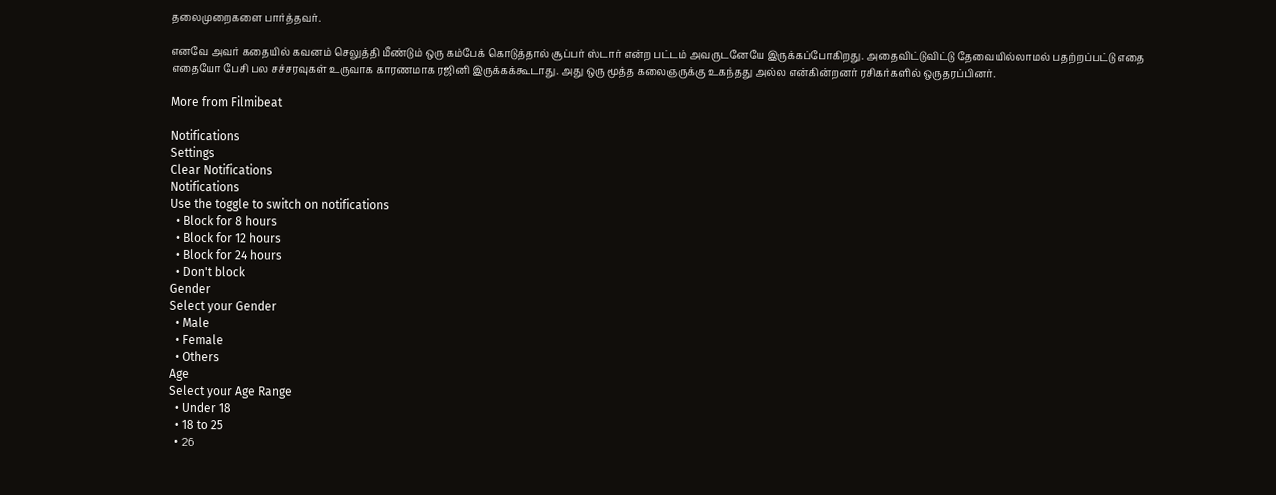தலைமுறைகளை பார்த்தவர்.

எனவே அவர் கதையில் கவனம் செலுத்தி மீண்டும் ஒரு கம்பேக் கொடுத்தால் சூப்பர் ஸ்டார் என்ற பட்டம் அவருடனேயே இருக்கப்போகிறது. அதைவிட்டுவிட்டு தேவையில்லாமல் பதற்றப்பட்டு எதை எதையோ பேசி பல சச்சரவுகள் உருவாக காரணமாக ரஜினி இருக்கக்கூடாது. அது ஒரு மூத்த கலைஞருக்கு உகந்தது அல்ல என்கின்றனர் ரசிகர்களில் ஒருதரப்பினர்.

More from Filmibeat

Notifications
Settings
Clear Notifications
Notifications
Use the toggle to switch on notifications
  • Block for 8 hours
  • Block for 12 hours
  • Block for 24 hours
  • Don't block
Gender
Select your Gender
  • Male
  • Female
  • Others
Age
Select your Age Range
  • Under 18
  • 18 to 25
  • 26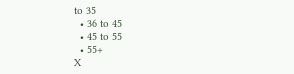to 35
  • 36 to 45
  • 45 to 55
  • 55+
X